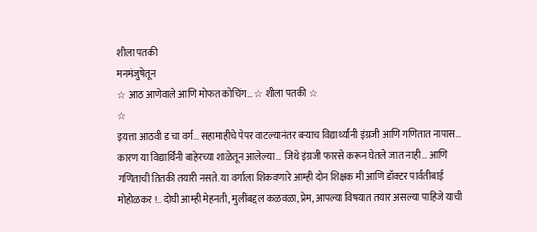शीला पतकी
मनमंजुषेतून
☆ आठ आणेवाले आणि मोफत कोचिंग… ☆ शीला पतकी ☆
☆
इयत्ता आठवी ड चा वर्ग… सहामाहीचे पेपर वाटल्यानंतर बऱ्याच विद्यार्थ्यांनी इंग्रजी आणि गणितात नापास… कारण या विद्यार्थिनी बाहेरच्या शाळेतून आलेल्या… जिथे इंग्रजी फारसे करून घेतले जात नाही… आणि गणिताची तितकी तयारी नसते. या वर्गाला शिकवणारे आम्ही दोन शिक्षक मी आणि डॉक्टर पार्वतीबाई मोहोळकर !.. दोघी आम्ही मेहनती, मुलींबद्दल कळवळा, प्रेम, आपल्या विषयात तयार असल्या पाहिजे याची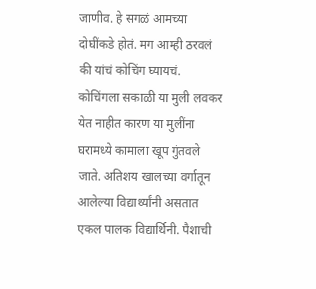जाणीव. हे सगळं आमच्या दोघींकडे होतं. मग आम्ही ठरवलं की यांचं कोचिंग घ्यायचं. कोचिंगला सकाळी या मुली लवकर येत नाहीत कारण या मुलींना घरामध्ये कामाला खूप गुंतवले जाते. अतिशय खालच्या वर्गातून आलेल्या विद्यार्थ्यांनी असतात एकल पालक विद्यार्थिनी. पैशाची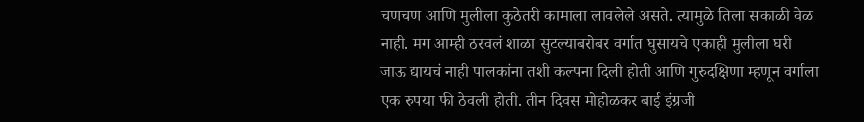चणचण आणि मुलीला कुठेतरी कामाला लावलेले असते. त्यामुळे तिला सकाळी वेळ नाही. मग आम्ही ठरवलं शाळा सुटल्याबरोबर वर्गात घुसायचे एकाही मुलीला घरी जाऊ द्यायचं नाही पालकांना तशी कल्पना दिली होती आणि गुरुदक्षिणा म्हणून वर्गाला एक रुपया फी ठेवली होती. तीन दिवस मोहोळकर बाई इंग्रजी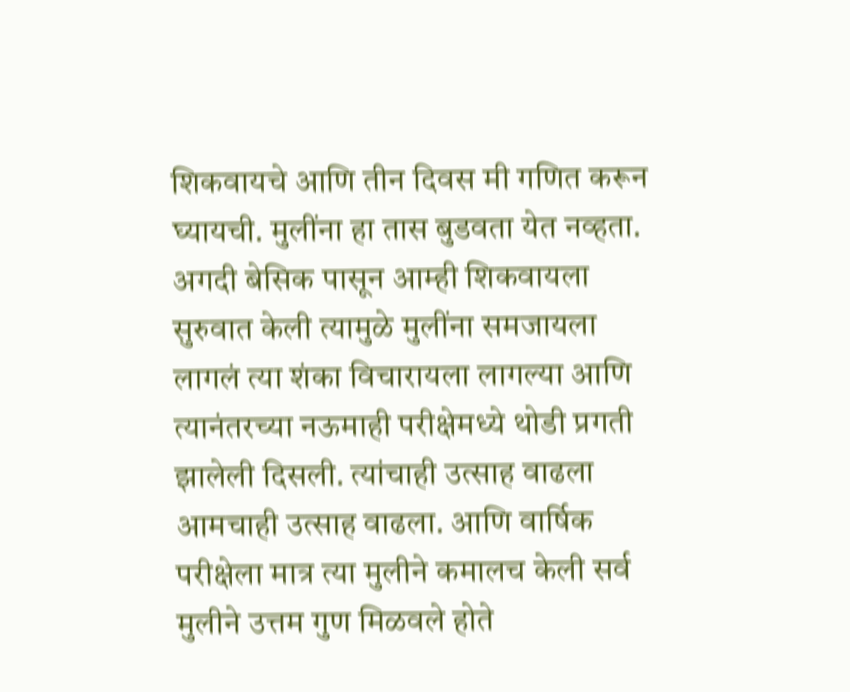शिकवायचे आणि तीन दिवस मी गणित करून घ्यायची. मुलींना हा तास बुडवता येत नव्हता. अगदी बेसिक पासून आम्ही शिकवायला सुरुवात केली त्यामुळे मुलींना समजायला लागलं त्या शंका विचारायला लागल्या आणि त्यानंतरच्या नऊमाही परीक्षेमध्ये थोडी प्रगती झालेली दिसली. त्यांचाही उत्साह वाढला आमचाही उत्साह वाढला. आणि वार्षिक परीक्षेला मात्र त्या मुलीने कमालच केली सर्व मुलीने उत्तम गुण मिळवले होते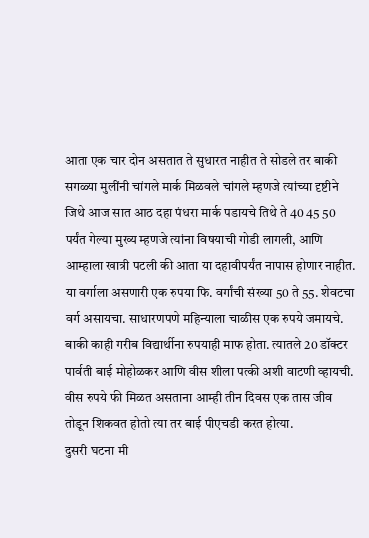आता एक चार दोन असतात ते सुधारत नाहीत ते सोडले तर बाकी सगळ्या मुलींनी चांगले मार्क मिळवले चांगले म्हणजे त्यांच्या दृष्टीने जिथे आज सात आठ दहा पंधरा मार्क पडायचे तिथे ते 40 45 50 पर्यंत गेल्या मुख्य म्हणजे त्यांना विषयाची गोडी लागली, आणि आम्हाला खात्री पटली की आता या दहावीपर्यंत नापास होणार नाहीत. या वर्गाला असणारी एक रुपया फि. वर्गांची संख्या 50 ते 55. शेवटचा वर्ग असायचा. साधारणपणे महिन्याला चाळीस एक रुपये जमायचे. बाकी काही गरीब विद्यार्थीना रुपयाही माफ होता. त्यातले 20 डॉक्टर पार्वती बाई मोहोळकर आणि वीस शीला पत्की अशी वाटणी व्हायची. वीस रुपये फी मिळत असताना आम्ही तीन दिवस एक तास जीव तोडून शिकवत होतो त्या तर बाई पीएचडी करत होत्या.
दुसरी घटना मी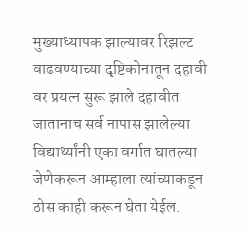मुख्याध्यापक झाल्यावर रिझल्ट वाढवण्याच्या दृष्टिकोनातून दहावी वर प्रयत्न सुरू झाले दहावीत जातानाच सर्व नापास झालेल्या विद्यार्थ्यांनी एका वर्गात घातल्या जेणेकरून आम्हाला त्यांच्याकडून ठोस काही करून घेता येईल.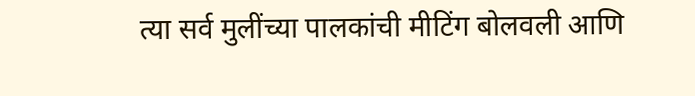त्या सर्व मुलींच्या पालकांची मीटिंग बोलवली आणि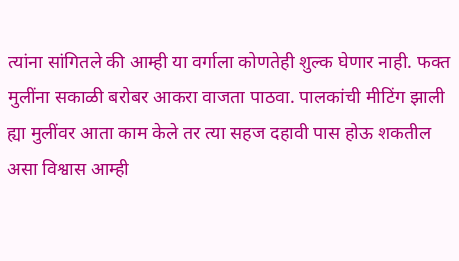त्यांना सांगितले की आम्ही या वर्गाला कोणतेही शुल्क घेणार नाही. फक्त मुलींना सकाळी बरोबर आकरा वाजता पाठवा. पालकांची मीटिंग झाली ह्या मुलींवर आता काम केले तर त्या सहज दहावी पास होऊ शकतील असा विश्वास आम्ही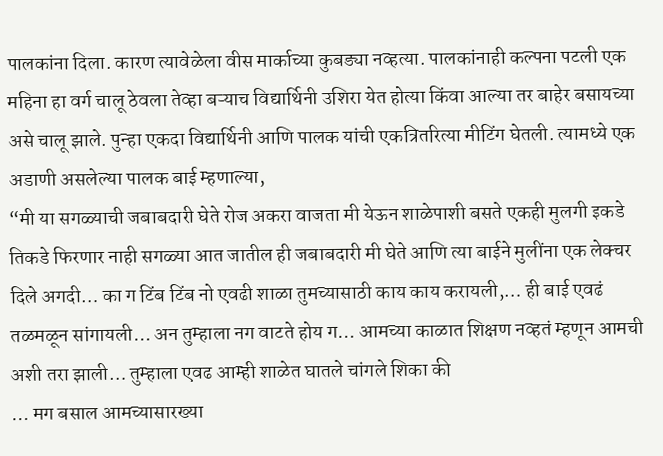पालकांना दिला. कारण त्यावेळेला वीस मार्काच्या कुबड्या नव्हत्या. पालकांनाही कल्पना पटली एक महिना हा वर्ग चालू ठेवला तेव्हा बऱ्याच विद्यार्थिनी उशिरा येत होत्या किंवा आल्या तर बाहेर बसायच्या असे चालू झाले. पुन्हा एकदा विद्यार्थिनी आणि पालक यांची एकत्रितरित्या मीटिंग घेतली. त्यामध्ये एक अडाणी असलेल्या पालक बाई म्हणाल्या,
“मी या सगळ्याची जबाबदारी घेते रोज अकरा वाजता मी येऊन शाळेपाशी बसते एकही मुलगी इकडे तिकडे फिरणार नाही सगळ्या आत जातील ही जबाबदारी मी घेते आणि त्या बाईने मुलींना एक लेक्चर दिले अगदी… का ग टिंब टिंब नो एवढी शाळा तुमच्यासाठी काय काय करायली,… ही बाई एवढं तळमळून सांगायली… अन तुम्हाला नग वाटते होय ग… आमच्या काळात शिक्षण नव्हतं म्हणून आमची अशी तरा झाली… तुम्हाला एवढ आम्ही शाळेत घातले चांगले शिका की
… मग बसाल आमच्यासारख्या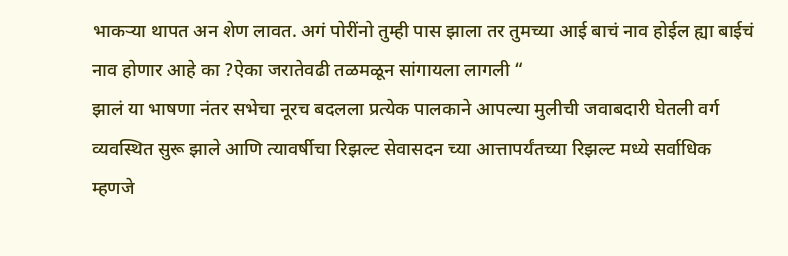भाकऱ्या थापत अन शेण लावत. अगं पोरींनो तुम्ही पास झाला तर तुमच्या आई बाचं नाव होईल ह्या बाईचं नाव होणार आहे का ?ऐका जरातेवढी तळमळून सांगायला लागली “
झालं या भाषणा नंतर सभेचा नूरच बदलला प्रत्येक पालकाने आपल्या मुलीची जवाबदारी घेतली वर्ग व्यवस्थित सुरू झाले आणि त्यावर्षीचा रिझल्ट सेवासदन च्या आत्तापर्यंतच्या रिझल्ट मध्ये सर्वाधिक म्हणजे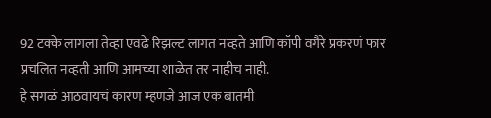92 टक्के लागला तेव्हा एवढे रिझल्ट लागत नव्हते आणि कॉपी वगैरे प्रकरणं फार प्रचलित नव्हती आणि आमच्या शाळेत तर नाहीच नाही.
हे सगळं आठवायचं कारण म्हणजे आज एक बातमी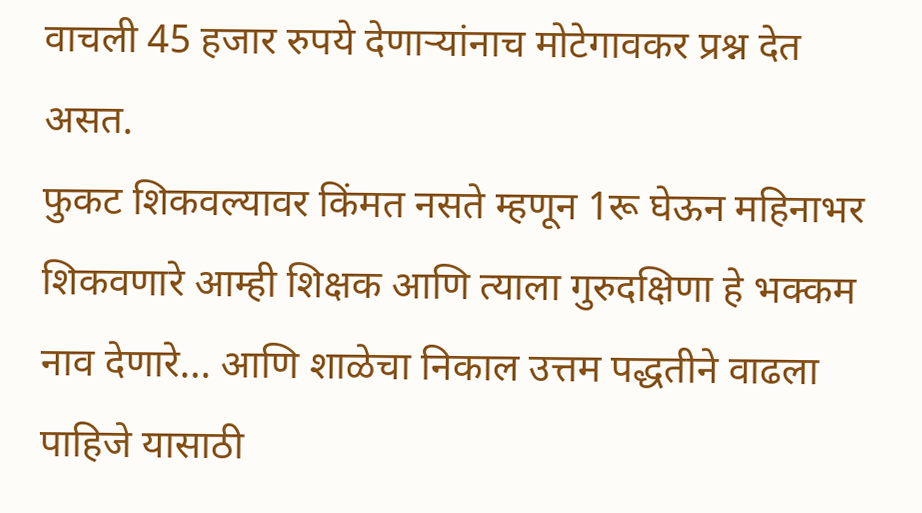वाचली 45 हजार रुपये देणाऱ्यांनाच मोटेगावकर प्रश्न देत असत.
फुकट शिकवल्यावर किंमत नसते म्हणून 1रू घेऊन महिनाभर शिकवणारे आम्ही शिक्षक आणि त्याला गुरुदक्षिणा हे भक्कम नाव देणारे… आणि शाळेचा निकाल उत्तम पद्धतीने वाढला पाहिजे यासाठी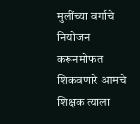मुलींच्या वर्गाचे नियोजन करूनमोफत शिकवणारे आमचे शिक्षक त्याला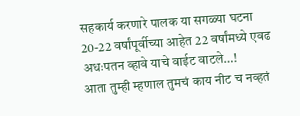सहकार्य करणारे पालक या सगळ्या घटना 20-22 वर्षांपूर्वीच्या आहेत 22 वर्षांमध्ये एवढ अधःपतन व्हावे याचे वाईट वाटले…!
आता तुम्ही म्हणाल तुमचं काय नीट च नव्हतं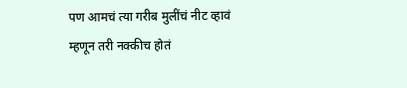पण आमचं त्या गरीब मुलींचं नीट व्हावं म्हणून तरी नक्कीच होतं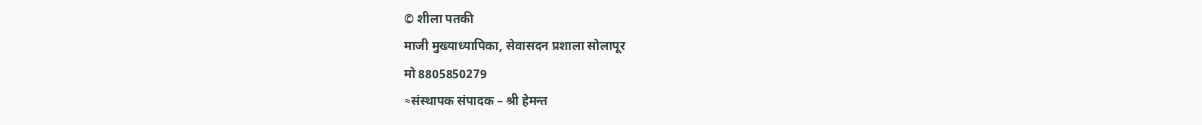© शीला पतकी
माजी मुख्याध्यापिका, सेवासदन प्रशाला सोलापूर
मो 8805850279
≈संस्थापक संपादक – श्री हेमन्त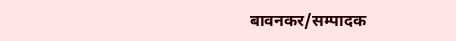बावनकर/सम्पादक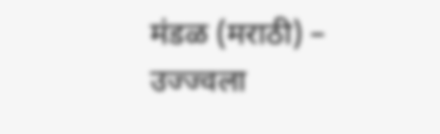मंडळ (मराठी) – उज्ज्वला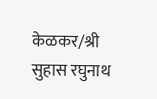केळकर/श्री सुहास रघुनाथ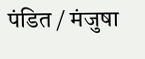पंडित / मंजुषा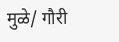मुळे/ गौरी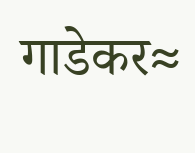गाडेकर≈